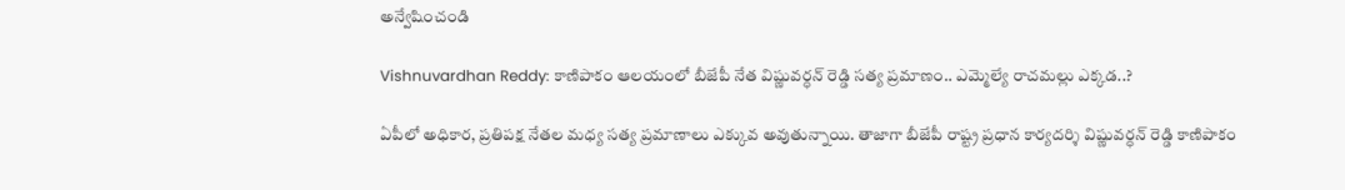అన్వేషించండి

Vishnuvardhan Reddy: కాణిపాకం ఆలయంలో బీజేపీ నేత విష్ణువర్ధన్ రెడ్డి సత్య ప్రమాణం.. ఎమ్మెల్యే రాచమల్లు ఎక్కడ..?

ఏపీలో అధికార, ప్రతిపక్ష నేతల మధ్య సత్య ప్రమాణాలు ఎక్కువ అవుతున్నాయి. తాజాగా బీజేపీ రాష్ట్ర ప్రధాన కార్యదర్శి విష్ణువర్ధన్ రెడ్డి కాణిపాకం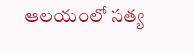ఆలయంలో సత్య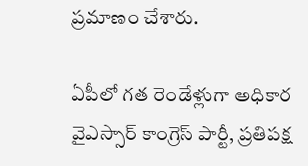ప్రమాణం చేశారు.

ఏపీలో గత రెండేళ్లుగా అధికార వైఎస్సార్ కాంగ్రెస్ పార్టీ, ప్రతిపక్ష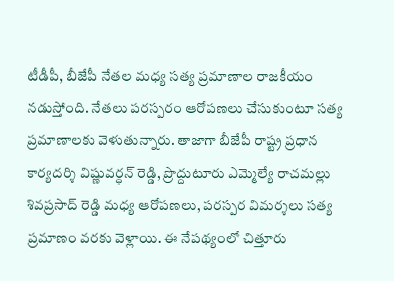టీడీపీ, బీజేపీ నేతల మధ్య సత్య ప్రమాణాల రాజకీయం నడుస్తోంది. నేతలు పరస్పరం ఆరోపణలు చేసుకుంటూ సత్య ప్రమాణాలకు వెళుతున్నారు. తాజాగా బీజేపీ రాష్ట్ర ప్రధాన కార్యదర్శి విష్ణువర్ధన్ రెడ్డి, ప్రొద్దుటూరు ఎమ్మెల్యే రాచమల్లు శివప్రసాద్ రెడ్డి మధ్య ఆరోపణలు, పరస్పర విమర్శలు సత్య ప్రమాణం వరకు వెళ్లాయి. ఈ నేపథ్యంలో చిత్తూరు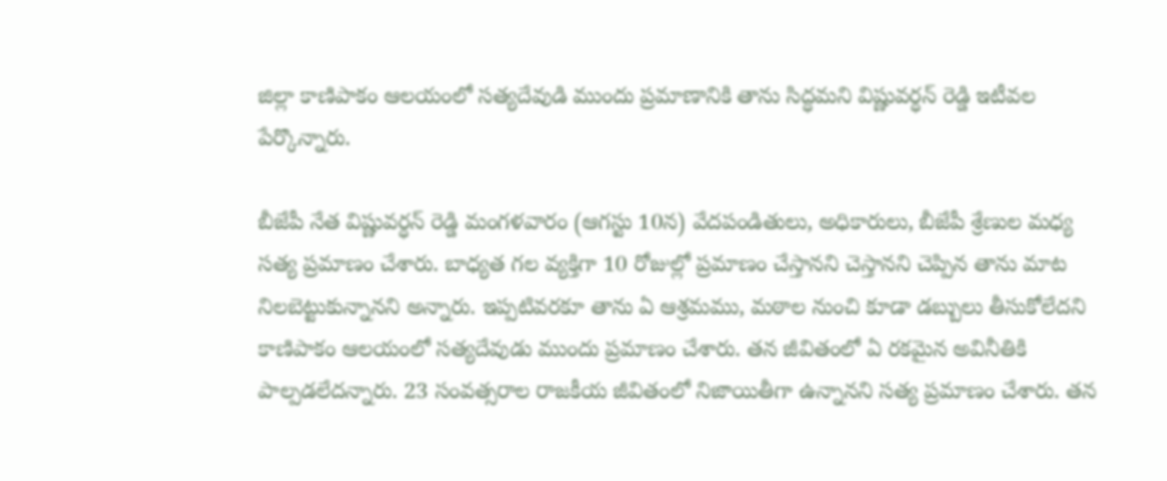జిల్లా కాణిపాకం ఆలయంలో సత్యదేవుడి ముందు ప్రమాణానికి తాను సిద్ధమని విష్ణువర్ధన్ రెడ్డి ఇటీవల పేర్కొన్నారు.

బీజేపీ నేత విష్ణువర్ధన్ రెడ్డి మంగళవారం (ఆగస్టు 10న) వేదపండితులు, అధికారులు, బీజేపీ శ్రేణుల మధ్య  సత్య ప్రమాణం చేశారు. బాధ్యత గల వ్యక్తిగా 10 రోజుల్లో ప్రమాణం చేస్తానని చెస్తానని చెప్పిన తాను మాట నిలబెట్టుకున్నానని అన్నారు. ఇప్పటివరకూ తాను ఏ ఆశ్రమము, మఠాల నుంచి కూడా డబ్బులు తీసుకోలేదని కాణిపాకం ఆలయంలో సత్యదేవుడు ముందు ప్రమాణం చేశారు. తన జీవితంలో ఏ రకమైన అవినీతికి పాల్పడలేదన్నారు. 23 సంవత్సరాల రాజకీయ జీవితంలో నిజాయితీగా ఉన్నానని సత్య ప్రమాణం చేశారు. తన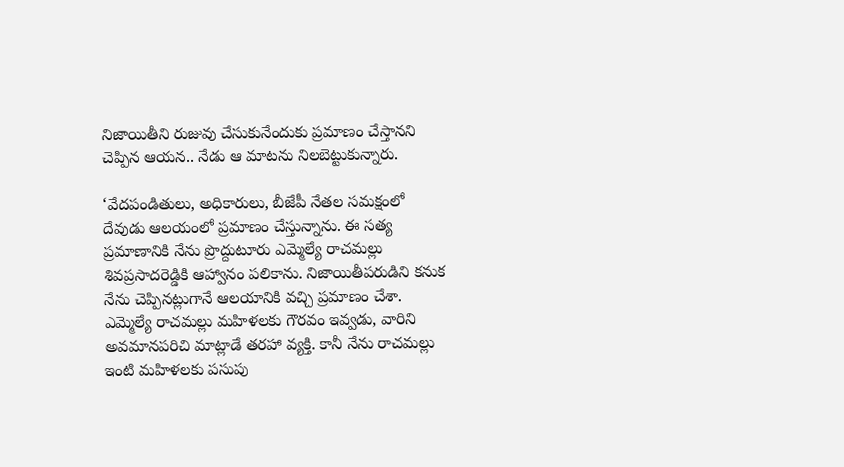నిజాయితీని రుజువు చేసుకునేందుకు ప్రమాణం చేస్తానని చెప్పిన ఆయన.. నేడు ఆ మాటను నిలబెట్టుకున్నారు.

‘వేదపండితులు, అధికారులు, బీజేపీ నేతల సమక్షంలో దేవుడు ఆలయంలో ప్రమాణం చేస్తున్నాను. ఈ సత్య ప్రమాణానికి నేను ప్రొద్దుటూరు ఎమ్మెల్యే రాచమల్లు శివప్రసాదరెడ్డికి ఆహ్వానం పలికాను. నిజాయితీపరుడిని కనుక నేను చెప్పినట్లుగానే ఆలయానికి వచ్చి ప్రమాణం చేశా. ఎమ్మెల్యే రాచమల్లు మహిళలకు గౌరవం ఇవ్వడు, వారిని అవమానపరిచి మాట్లాడే తరహా వ్యక్తి. కానీ నేను రాచమల్లు ఇంటి మహిళలకు పసుపు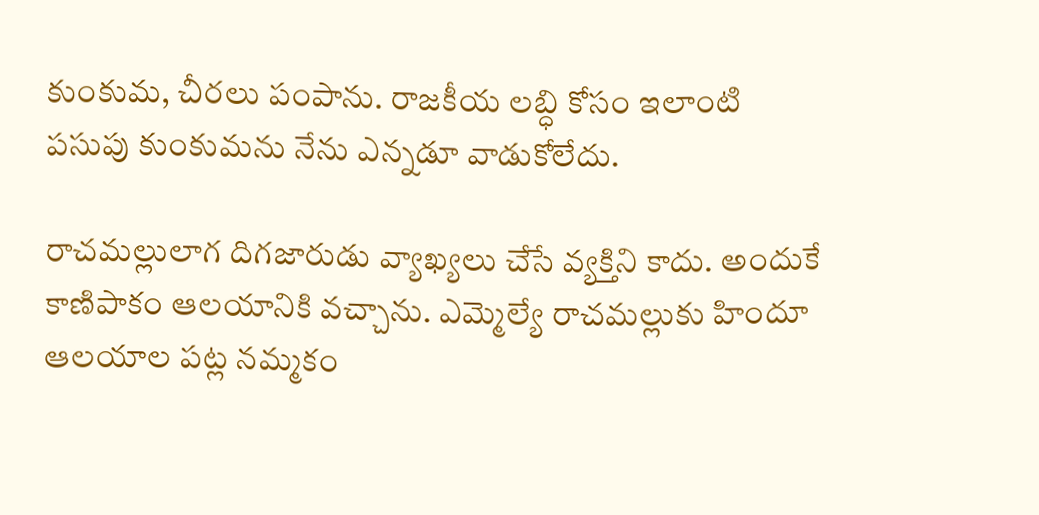కుంకుమ, చీరలు పంపాను. రాజకీయ లబ్ధి కోసం ఇలాంటి పసుపు కుంకుమను నేను ఎన్నడూ వాడుకోలేదు.

రాచమల్లులాగ దిగజారుడు వ్యాఖ్యలు చేసే వ్యక్తిని కాదు. అందుకే కాణిపాకం ఆలయానికి వచ్చాను. ఎమ్మెల్యే రాచమల్లుకు హిందూ ఆలయాల పట్ల నమ్మకం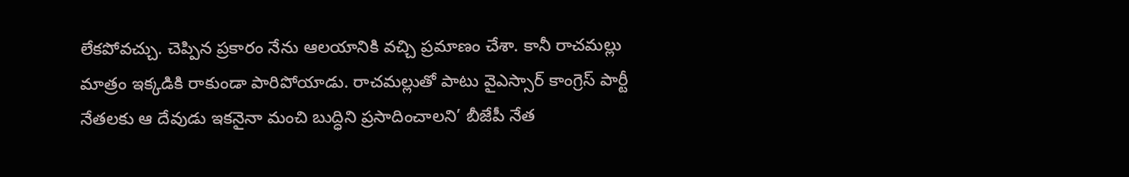లేకపోవచ్చు. చెప్పిన ప్రకారం నేను ఆలయానికి వచ్చి ప్రమాణం చేశా. కానీ రాచమల్లు మాత్రం ఇక్కడికి రాకుండా పారిపోయాడు. రాచమల్లుతో పాటు వైఎస్సార్ కాంగ్రెస్ పార్టీ నేతలకు ఆ దేవుడు ఇకనైనా మంచి బుద్ధిని ప్రసాదించాలని’ బీజేపీ నేత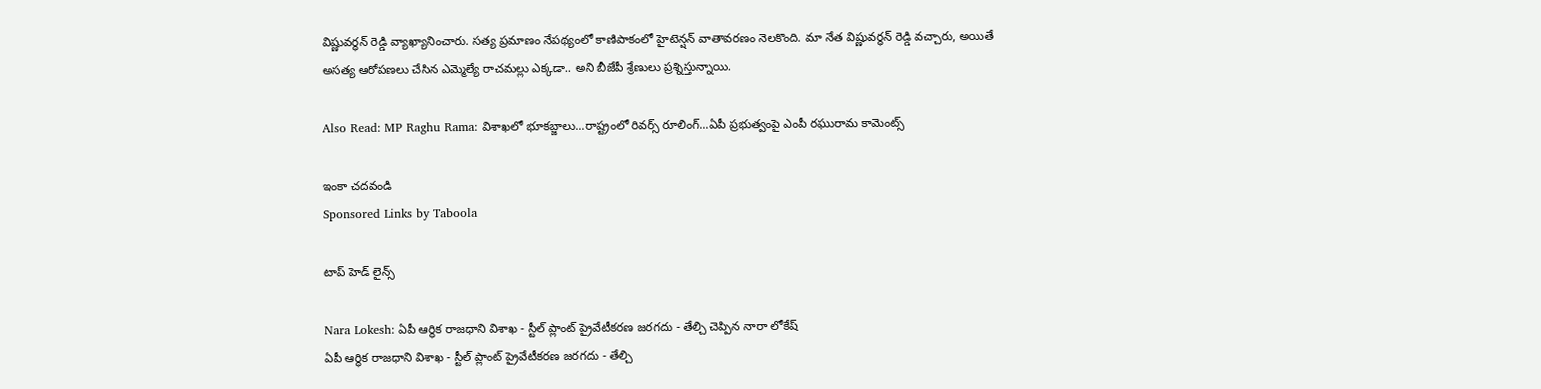విష్ణువర్ధన్ రెడ్డి వ్యాఖ్యానించారు. సత్య ప్రమాణం నేపథ్యంలో కాణిపాకంలో హైటెన్షన్ వాతావరణం నెలకొంది. మా నేత విష్ణువర్ధన్ రెడ్డి వచ్చారు, అయితే అసత్య ఆరోపణలు చేసిన ఎమ్మెల్యే రాచమల్లు ఎక్కడా.. అని బీజేపీ శ్రేణులు ప్రశ్నిస్తున్నాయి.

Also Read: MP Raghu Rama: విశాఖలో భూకబ్జాలు...రాష్ట్రంలో రివర్స్ రూలింగ్...ఏపీ ప్రభుత్వంపై ఎంపీ రఘురామ కామెంట్స్

ఇంకా చదవండి
Sponsored Links by Taboola

టాప్ హెడ్ లైన్స్

Nara Lokesh: ఏపీ ఆర్థిక రాజధాని విశాఖ - స్టీల్ ప్లాంట్ ప్రైవేటీకరణ జరగదు - తేల్చి చెప్పిన నారా లోకేష్
ఏపీ ఆర్థిక రాజధాని విశాఖ - స్టీల్ ప్లాంట్ ప్రైవేటీకరణ జరగదు - తేల్చి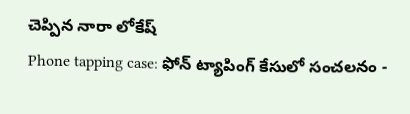చెప్పిన నారా లోకేష్
Phone tapping case: ఫోన్ ట్యాపింగ్ కేసులో సంచలనం -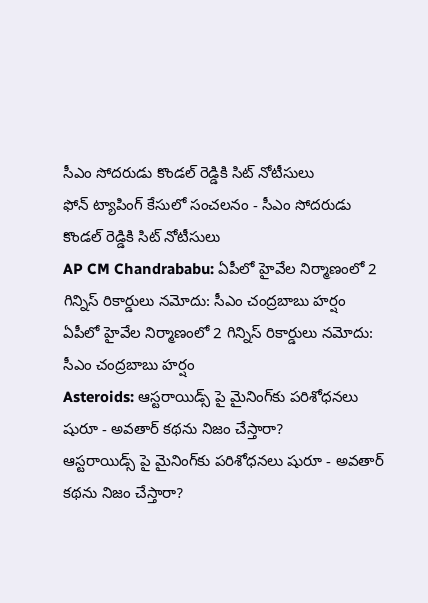సీఎం సోదరుడు కొండల్ రెడ్డికి సిట్ నోటీసులు
ఫోన్ ట్యాపింగ్ కేసులో సంచలనం - సీఎం సోదరుడు కొండల్ రెడ్డికి సిట్ నోటీసులు
AP CM Chandrababu: ఏపీలో హైవేల నిర్మాణంలో 2 గిన్నిస్ రికార్డులు నమోదు: సీఎం చంద్రబాబు హర్షం
ఏపీలో హైవేల నిర్మాణంలో 2 గిన్నిస్ రికార్డులు నమోదు: సీఎం చంద్రబాబు హర్షం
Asteroids: ఆస్టరాయిడ్స్ పై మైనింగ్‌కు పరిశోధనలు షురూ - అవతార్‌ కథను నిజం చేస్తారా?
ఆస్టరాయిడ్స్ పై మైనింగ్‌కు పరిశోధనలు షురూ - అవతార్‌ కథను నిజం చేస్తారా?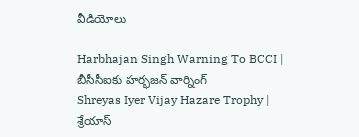వీడియోలు

Harbhajan Singh Warning To BCCI | బీసీసీఐకు హర్భజన్ వార్నింగ్
Shreyas Iyer Vijay Hazare Trophy | శ్రేయాస్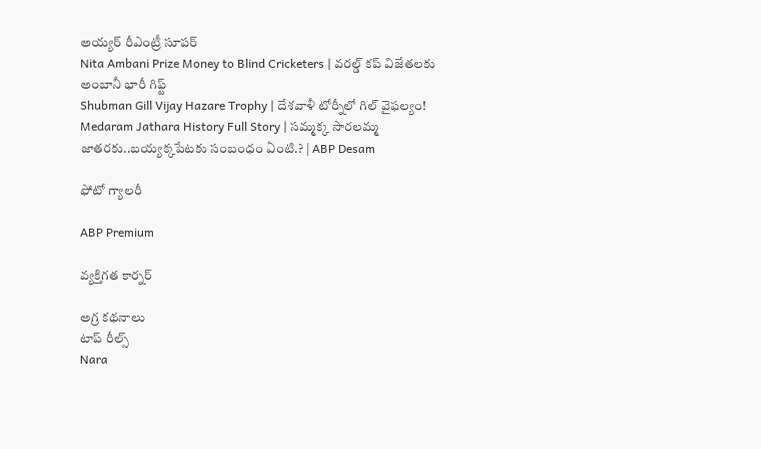అయ్య‌ర్‌ రీఎంట్రీ సూపర్
Nita Ambani Prize Money to Blind Cricketers | వరల్డ్ కప్ విజేతలకు అంబానీ భారీ గిఫ్ట్
Shubman Gill Vijay Hazare Trophy | దేశవాళీ టోర్నీలో గిల్ వైఫల్యం!
Medaram Jathara History Full Story | సమ్మక్క సారలమ్మ జాతరకు..బయ్యక్కపేటకు సంబంధం ఏంటి.? | ABP Desam

ఫోటో గ్యాలరీ

ABP Premium

వ్యక్తిగత కార్నర్

అగ్ర కథనాలు
టాప్ రీల్స్
Nara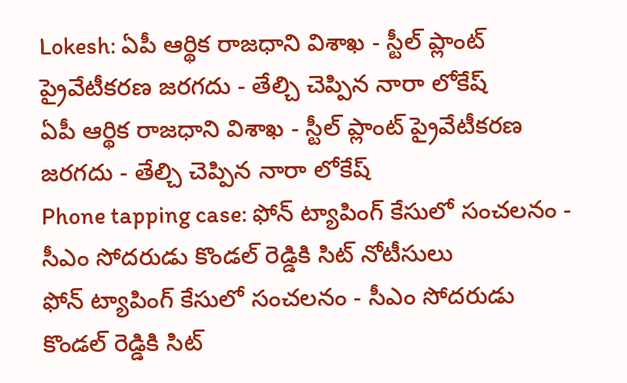Lokesh: ఏపీ ఆర్థిక రాజధాని విశాఖ - స్టీల్ ప్లాంట్ ప్రైవేటీకరణ జరగదు - తేల్చి చెప్పిన నారా లోకేష్
ఏపీ ఆర్థిక రాజధాని విశాఖ - స్టీల్ ప్లాంట్ ప్రైవేటీకరణ జరగదు - తేల్చి చెప్పిన నారా లోకేష్
Phone tapping case: ఫోన్ ట్యాపింగ్ కేసులో సంచలనం - సీఎం సోదరుడు కొండల్ రెడ్డికి సిట్ నోటీసులు
ఫోన్ ట్యాపింగ్ కేసులో సంచలనం - సీఎం సోదరుడు కొండల్ రెడ్డికి సిట్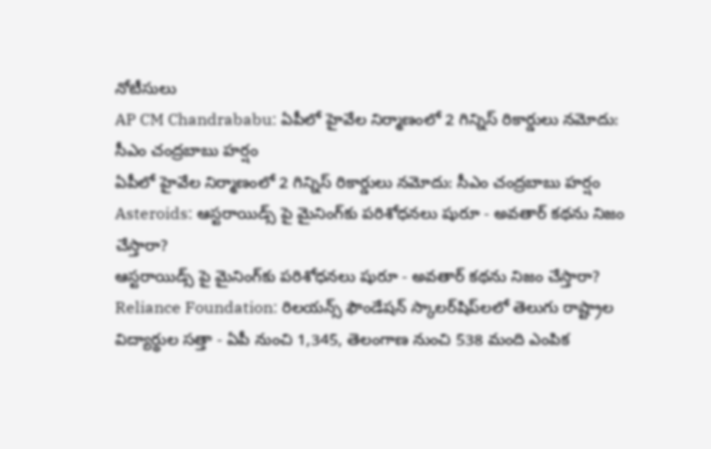నోటీసులు
AP CM Chandrababu: ఏపీలో హైవేల నిర్మాణంలో 2 గిన్నిస్ రికార్డులు నమోదు: సీఎం చంద్రబాబు హర్షం
ఏపీలో హైవేల నిర్మాణంలో 2 గిన్నిస్ రికార్డులు నమోదు: సీఎం చంద్రబాబు హర్షం
Asteroids: ఆస్టరాయిడ్స్ పై మైనింగ్‌కు పరిశోధనలు షురూ - అవతార్‌ కథను నిజం చేస్తారా?
ఆస్టరాయిడ్స్ పై మైనింగ్‌కు పరిశోధనలు షురూ - అవతార్‌ కథను నిజం చేస్తారా?
Reliance Foundation: రిలయన్స్ ఫౌండేషన్ స్కాలర్‌షిప్‌లలో తెలుగు రాష్ట్రాల విద్యార్థుల సత్తా - ఏపీ నుంచి 1,345, తెలంగాణ నుంచి 538 మంది ఎంపిక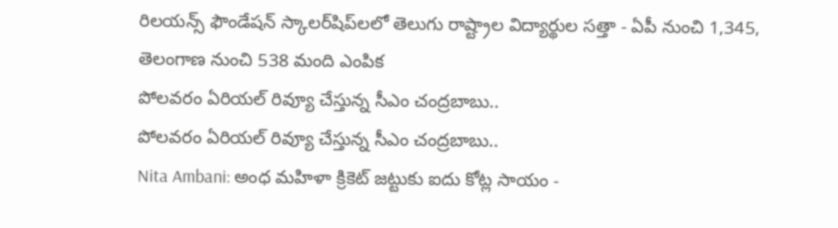రిలయన్స్ ఫౌండేషన్ స్కాలర్‌షిప్‌లలో తెలుగు రాష్ట్రాల విద్యార్థుల సత్తా - ఏపీ నుంచి 1,345, తెలంగాణ నుంచి 538 మంది ఎంపిక
పోలవరం ఏరియల్‌ రివ్యూ చేస్తున్న సీఎం చంద్రబాబు..
పోలవరం ఏరియల్‌ రివ్యూ చేస్తున్న సీఎం చంద్రబాబు..
Nita Ambani: అంధ మహిళా క్రికెట్ జట్టుకు ఐదు కోట్ల సాయం -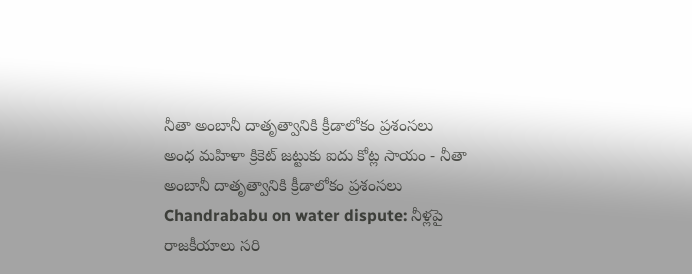నీతా అంబానీ దాతృత్వానికి క్రీడాలోకం ప్రశంసలు
అంధ మహిళా క్రికెట్ జట్టుకు ఐదు కోట్ల సాయం - నీతా అంబానీ దాతృత్వానికి క్రీడాలోకం ప్రశంసలు
Chandrababu on water dispute: నీళ్లపై రాజకీయాలు సరి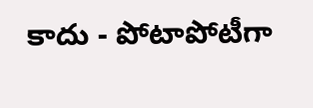కాదు - పోటాపోటీగా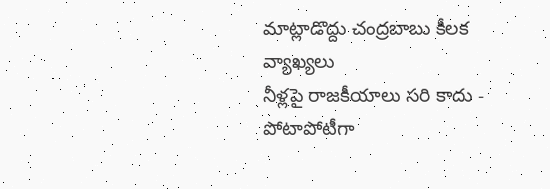మాట్లాడొద్దు చంద్రబాబు కీలక వ్యాఖ్యలు
నీళ్లపై రాజకీయాలు సరి కాదు - పోటాపోటీగా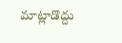మాట్లాడొద్దు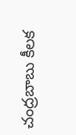చంద్రబాబు కీలక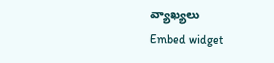వ్యాఖ్యలు
Embed widget